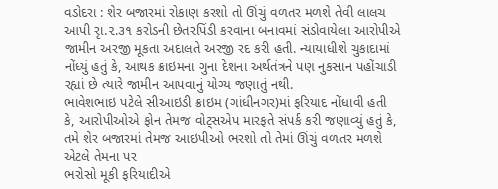વડોદરા : શેર બજારમાં રોકાણ કરશો તો ઊંચું વળતર મળશે તેવી લાલચ આપી રૃા.૨.૩૧ કરોડની છેતરપિંડી કરવાના બનાવમાં સંડોવાયેલા આરોપીએ જામીન અરજી મૂકતા અદાલતે અરજી રદ કરી હતી. ન્યાયાધીશે ચુકાદામાં નોંધ્યું હતું કે, આથક ક્રાઇમના ગુના દેશના અર્થતંત્રને પણ નુકસાન પહોંચાડી રહ્યાં છે ત્યારે જામીન આપવાનું યોગ્ય જણાતું નથી.
ભાવેશભાઇ પટેલે સીઆઇડી ક્રાઇમ (ગાંધીનગર)માં ફરિયાદ નોંધાવી હતી
કે, આરોપીઓએ ફોન તેમજ વોટ્સએપ મારફતે સંપર્ક કરી જણાવ્યું હતું કે, તમે શેર બજારમાં તેમજ આઇપીઓ ભરશો તો તેમાં ઊંચું વળતર મળશે એટલે તેમના પર
ભરોસો મૂકી ફરિયાદીએ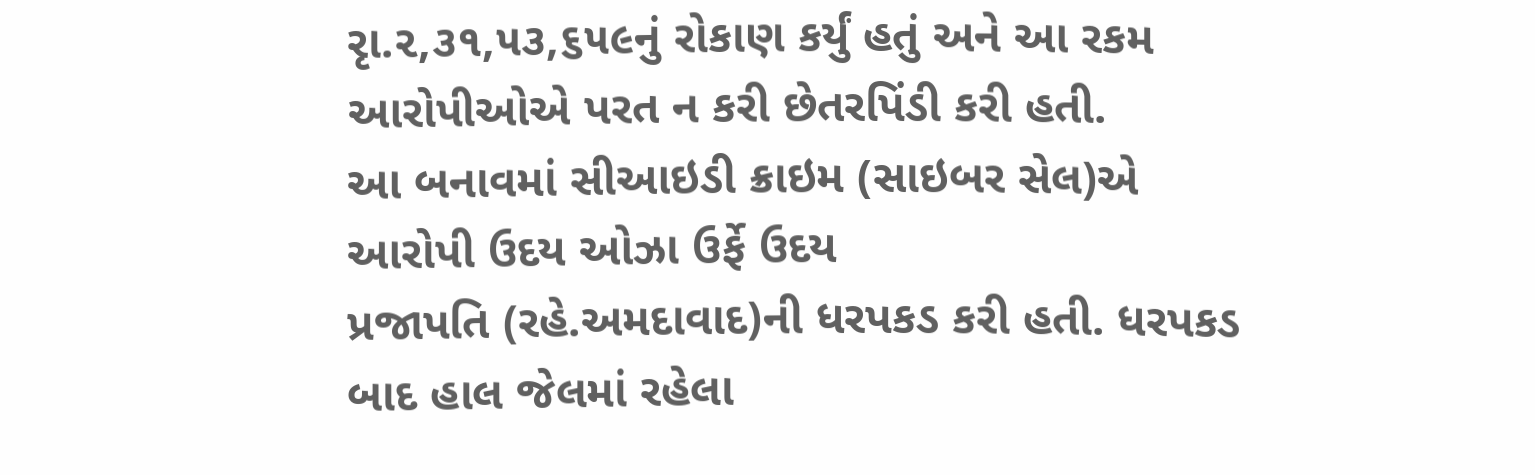રૃા.૨,૩૧,૫૩,૬૫૯નું રોકાણ કર્યું હતું અને આ રકમ આરોપીઓએ પરત ન કરી છેતરપિંડી કરી હતી.
આ બનાવમાં સીઆઇડી ક્રાઇમ (સાઇબર સેલ)એ આરોપી ઉદય ઓઝા ઉર્ફે ઉદય
પ્રજાપતિ (રહે.અમદાવાદ)ની ધરપકડ કરી હતી. ધરપકડ બાદ હાલ જેલમાં રહેલા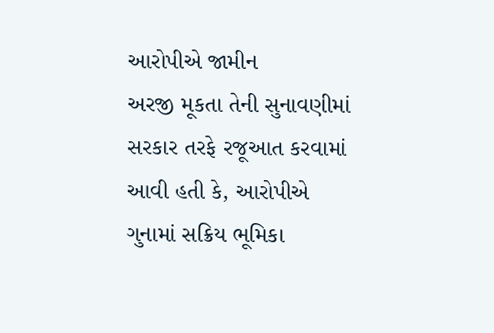આરોપીએ જામીન
અરજી મૂકતા તેની સુનાવણીમાં સરકાર તરફે રજૂઆત કરવામાં આવી હતી કે, આરોપીએ
ગુનામાં સક્રિય ભૂમિકા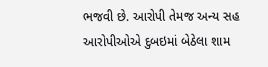ભજવી છે. આરોપી તેમજ અન્ય સહ આરોપીઓએ દુબઇમાં બેઠેલા શામ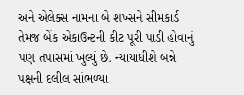અને એલેક્સ નામના બે શખ્સને સીમકાર્ડ તેમજ બેંક એકાઉન્ટની કીટ પૂરી પાડી હોવાનું
પણ તપાસમાં ખુલ્યું છે. ન્યાયાધીશે બન્ને પક્ષની દલીલ સાંભળ્યા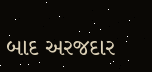બાદ અરજદાર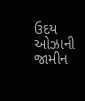ઉદય
ઓઝાની જામીન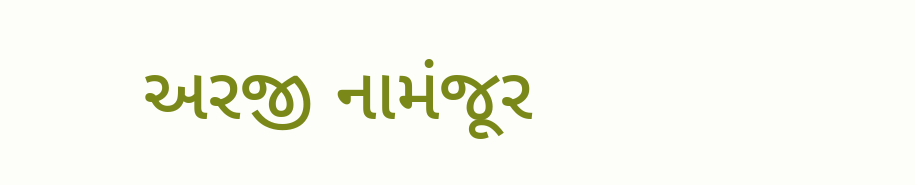અરજી નામંજૂર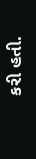કરી હતી.